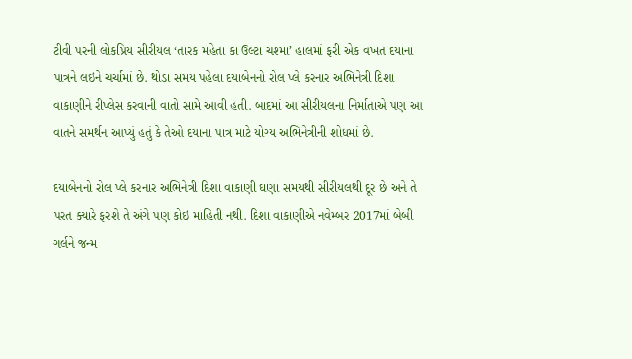ટીવી પરની લોકપ્રિય સીરીયલ ‘તારક મહેતા કા ઉલ્ટા ચશ્મા’ હાલમાં ફરી એક વખત દયાના પાત્રને લઇને ચર્ચામાં છે. થોડા સમય પહેલા દયાબેનનો રોલ પ્લે કરનાર અભિનેત્રી દિશા વાકાણીને રીપ્લેસ કરવાની વાતો સામે આવી હતી. બાદમાં આ સીરીયલના નિર્માતાએ પણ આ વાતને સમર્થન આપ્યું હતું કે તેઓ દયાના પાત્ર માટે યોગ્ય અભિનેત્રીની શોધમાં છે.

દયાબેનનો રોલ પ્લે કરનાર અભિનેત્રી દિશા વાકાણી ઘણા સમયથી સીરીયલથી દૂર છે અને તે પરત ક્યારે ફરશે તે અંગે પણ કોઇ માહિતી નથી. દિશા વાકાણીએ નવેમ્બર 2017માં બેબી ગર્લને જન્મ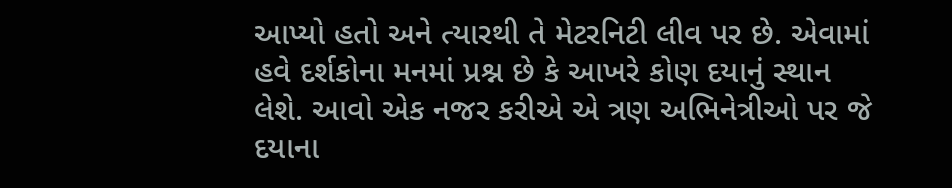આપ્યો હતો અને ત્યારથી તે મેટરનિટી લીવ પર છે. એવામાં હવે દર્શકોના મનમાં પ્રશ્ન છે કે આખરે કોણ દયાનું સ્થાન લેશે. આવો એક નજર કરીએ એ ત્રણ અભિનેત્રીઓ પર જે દયાના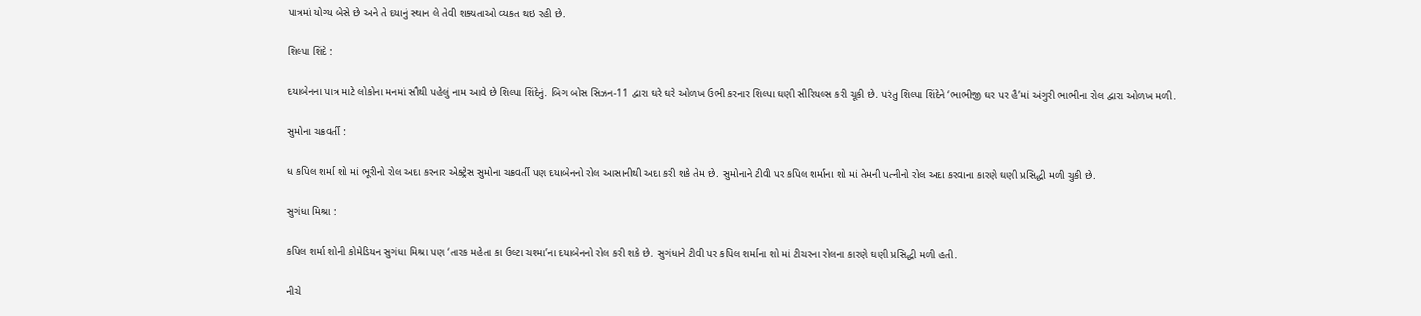પાત્રમાં યોગ્ય બેસે છે અને તે દયાનું સ્થાન લે તેવી શક્યતાઓ વ્યકત થઇ રહી છે.

શિલ્પા શિંદે :

દયાબેનના પાત્ર માટે લોકોના મનમાં સૌથી પહેલું નામ આવે છે શિલ્પા શિંદેનું. બિગ બોસ સિઝન-11 દ્વારા ઘરે ઘરે ઓળખ ઉભી કરનાર શિલ્પા ઘણી સીરિયલ્સ કરી ચૂકી છે. પરંતુ શિલ્પા શિંદેને ‘ભાભીજી ઘર પર હૈ’માં અંગુરી ભાભીના રોલ દ્વારા ઓળખ મળી.

સુમોના ચક્રવર્તી :

ધ કપિલ શર્મા શો માં ભૂરીનો રોલ અદા કરનાર એક્ટ્રેસ સુમોના ચક્રવર્તી પણ દયાબેનનો રોલ આસાનીથી અદા કરી શકે તેમ છે. સુમોનાને ટીવી પર કપિલ શર્માના શો માં તેમની પત્નીનો રોલ અદા કરવાના કારણે ઘણી પ્રસિદ્ધી મળી ચુકી છે.

સુગંધા મિશ્રા :

કપિલ શર્મા શોની કોમેડિયન સુગંધા મિશ્રા પણ ‘તારક મહેતા કા ઉલ્ટા ચશ્મા’ના દયાબેનનો રોલ કરી શકે છે. સુગંધાને ટીવી પર કપિલ શર્માના શો માં ટીચરના રોલના કારણે ઘણી પ્રસિદ્ધી મળી હતી.

નીચે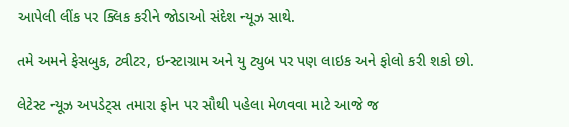આપેલી લીંક પર ક્લિક કરીને જોડાઓ સંદેશ ન્યૂઝ સાથે.

તમે અમને ફેસબુક, ટ્વીટર, ઇન્સ્ટાગ્રામ અને યુ ટ્યુબ પર પણ લાઇક અને ફોલો કરી શકો છો.

લેટેસ્ટ ન્યૂઝ અપડેટ્સ તમારા ફોન પર સૌથી પહેલા મેળવવા માટે આજે જ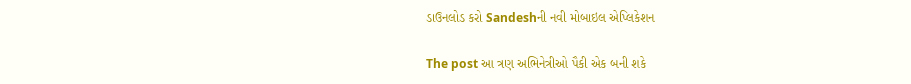ડાઉનલોડ કરો Sandeshની નવી મોબાઇલ એપ્લિકેશન

The post આ ત્રણ અભિનેત્રીઓ પૈકી એક બની શકે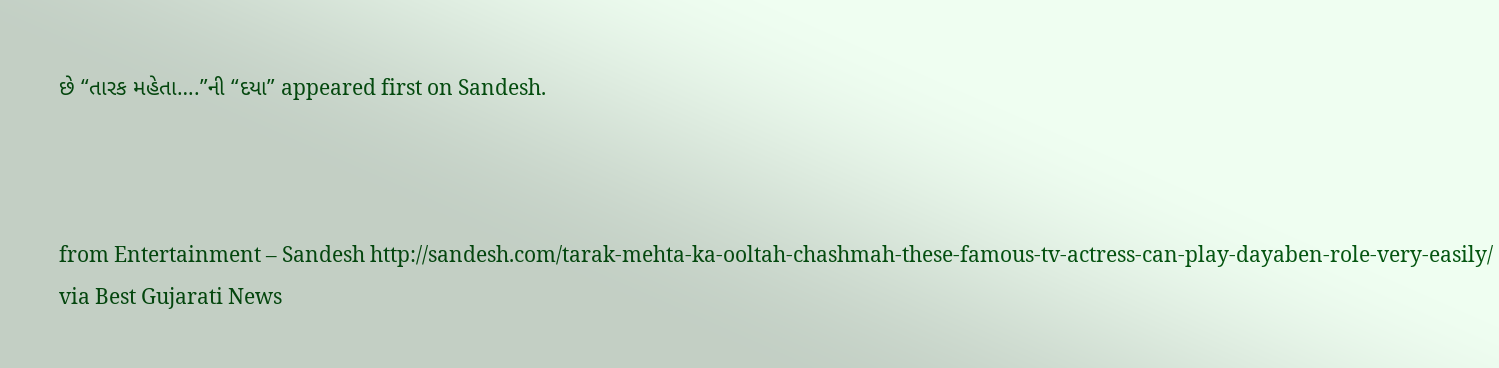છે “તારક મહેતા….”ની “દયા” appeared first on Sandesh.



from Entertainment – Sandesh http://sandesh.com/tarak-mehta-ka-ooltah-chashmah-these-famous-tv-actress-can-play-dayaben-role-very-easily/
via Best Gujarati News